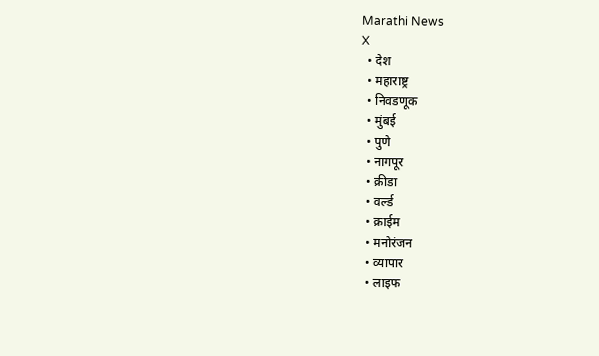Marathi News
X
  • देश
  • महाराष्ट्र
  • निवडणूक
  • मुंबई
  • पुणे
  • नागपूर
  • क्रीडा
  • वर्ल्ड
  • क्राईम
  • मनोरंजन
  • व्यापार
  • लाइफ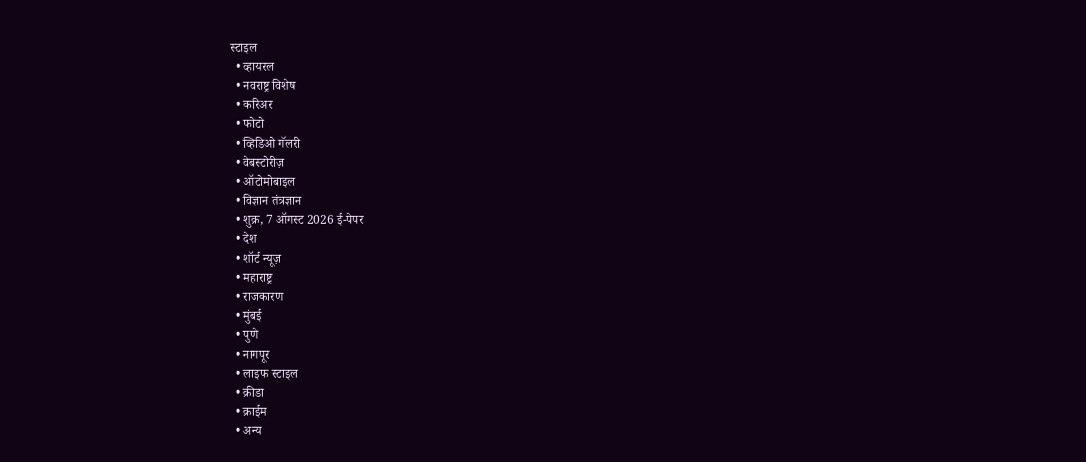स्टाइल
  • व्हायरल
  • नवराष्ट्र विशेष
  • करिअर
  • फोटो
  • व्हिडिओ गॅलरी
  • वेबस्टोरीज़
  • ऑटोमोबाइल
  • विज्ञान तंत्रज्ञान
  • शुक्र, 7 ऑगस्ट 2026 ई-पेपर
  • देश
  • शॉर्ट न्यूज़
  • महाराष्ट्र
  • राजकारण
  • मुंबई
  • पुणे
  • नागपूर
  • लाइफ स्टाइल
  • क्रीडा
  • क्राईम
  • अन्य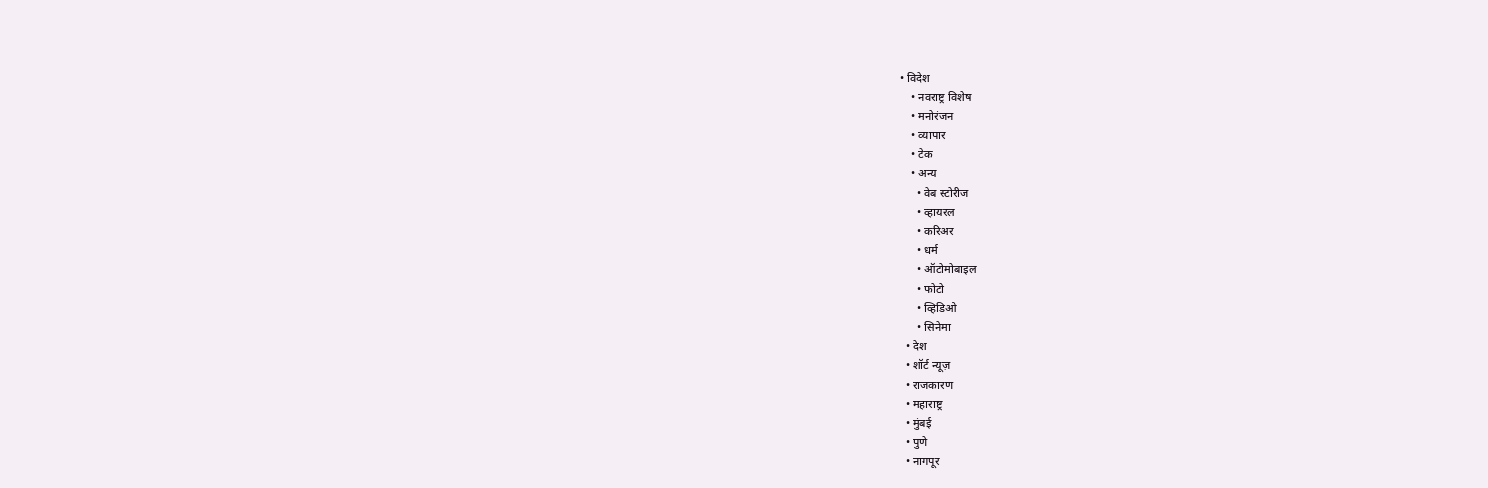• विदेश
    • नवराष्ट्र विशेष
    • मनोरंजन
    • व्यापार
    • टेक
    • अन्य
      • वेब स्टोरीज
      • व्हायरल
      • करिअर
      • धर्म
      • ऑटोमोबाइल
      • फोटो
      • व्हिडिओ
      • सिनेमा
  • देश
  • शॉर्ट न्यूज़
  • राजकारण
  • महाराष्ट्र
  • मुंबई
  • पुणे
  • नागपूर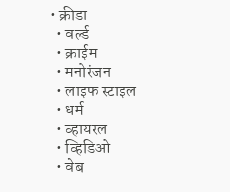• क्रीडा
  • वर्ल्ड
  • क्राईम
  • मनोरंजन
  • लाइफ स्टाइल
  • धर्म
  • व्हायरल
  • व्हिडिओ
  • वेब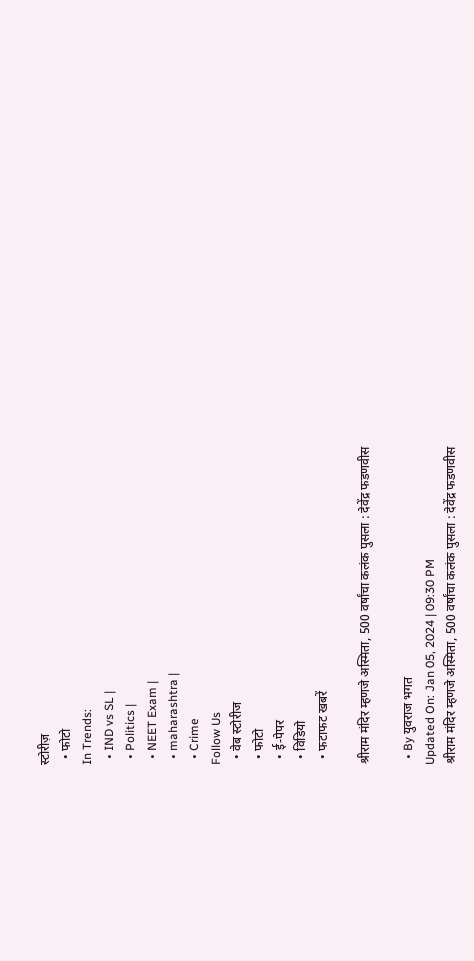स्टोरीज़
  • फोटो
In Trends:
  • IND vs SL |
  • Politics |
  • NEET Exam |
  • maharashtra |
  • Crime
Follow Us
  • वेब स्टोरीज
  • फोटो
  • ई-पेपर
  • विडियो
  • फटाफट खबरें

श्रीराम मंदिर म्हणजे अस्मिता, 500 वर्षांचा कलंक पुसला : देवेंद्र फडणवीस

  • By युवराज भगत
Updated On: Jan 05, 2024 | 09:30 PM
श्रीराम मंदिर म्हणजे अस्मिता, 500 वर्षांचा कलंक पुसला : देवेंद्र फडणवीस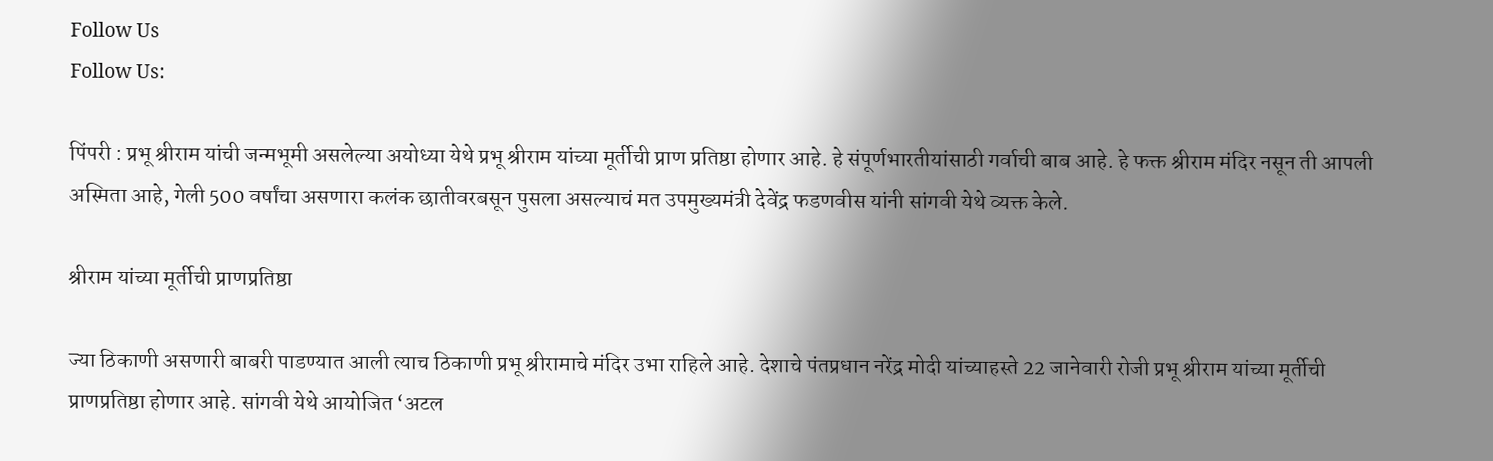Follow Us
Follow Us:

पिंपरी : प्रभू श्रीराम यांची जन्मभूमी असलेल्या अयोध्या येथे प्रभू श्रीराम यांच्या मूर्तीची प्राण प्रतिष्ठा होणार आहे. हे संपूर्णभारतीयांसाठी गर्वाची बाब आहे. हे फक्त श्रीराम मंदिर नसून ती आपली अस्मिता आहे, गेली 500 वर्षांचा असणारा कलंक छातीवरबसून पुसला असल्याचं मत उपमुख्यमंत्री देवेंद्र फडणवीस यांनी सांगवी येथे व्यक्त केले.

श्रीराम यांच्या मूर्तीची प्राणप्रतिष्ठा

ज्या ठिकाणी असणारी बाबरी पाडण्यात आली त्याच ठिकाणी प्रभू श्रीरामाचे मंदिर उभा राहिले आहे. देशाचे पंतप्रधान नरेंद्र मोदी यांच्याहस्ते 22 जानेवारी रोजी प्रभू श्रीराम यांच्या मूर्तीची प्राणप्रतिष्ठा होणार आहे. सांगवी येथे आयोजित ‘अटल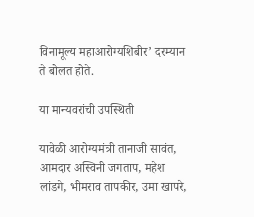विनामूल्य महाआरोग्यशिबीर’ दरम्यान ते बोलत होते.

या मान्यवरांची उपस्थिती

यावेळी आरोग्यमंत्री तानाजी सावंत, आमदार अस्विनी जगताप, महेश लांडगे, भीमराव तापकीर, उमा खापरे,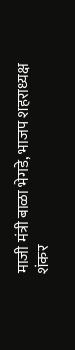माजी मंत्री बाळा भेगडे, भाजप शहराध्यक्ष शंकर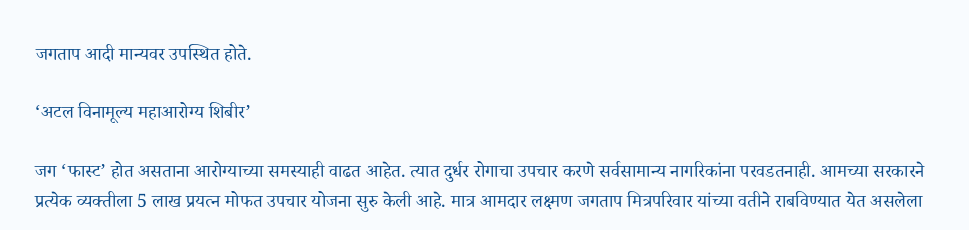जगताप आदी मान्यवर उपस्थित होते.

‘अटल विनामूल्य महाआरोग्य शिबीर’

जग ‘फास्ट’ होत असताना आरोग्याच्या समस्याही वाढत आहेत. त्यात दुर्धर रोगाचा उपचार करणे सर्वसामान्य नागरिकांना परवडतनाही. आमच्या सरकारने प्रत्येक व्यक्तीला 5 लाख प्रयत्न मोफत उपचार योजना सुरु केली आहे. मात्र आमदार लक्ष्मण जगताप मित्रपरिवार यांच्या वतीने राबविण्यात येत असलेला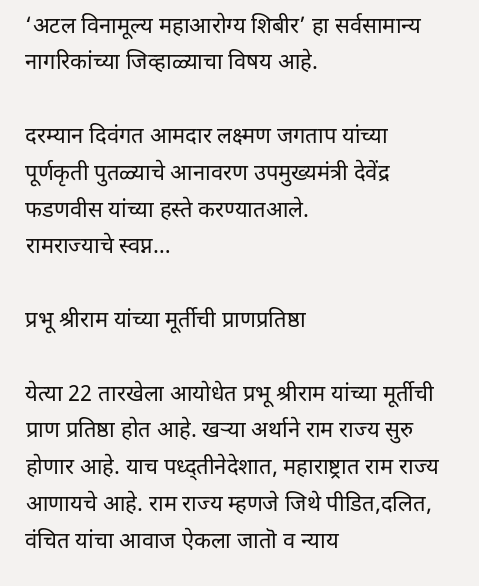‘अटल विनामूल्य महाआरोग्य शिबीर’ हा सर्वसामान्य नागरिकांच्या जिव्हाळ्याचा विषय आहे.

दरम्यान दिवंगत आमदार लक्ष्मण जगताप यांच्या पूर्णकृती पुतळ्याचे आनावरण उपमुख्यमंत्री देवेंद्र फडणवीस यांच्या हस्ते करण्यातआले.
रामराज्याचे स्वप्न…

प्रभू श्रीराम यांच्या मूर्तीची प्राणप्रतिष्ठा

येत्या 22 तारखेला आयोधेत प्रभू श्रीराम यांच्या मूर्तीची प्राण प्रतिष्ठा होत आहे. खऱ्या अर्थाने राम राज्य सुरु होणार आहे. याच पध्द्तीनेदेशात, महाराष्ट्रात राम राज्य आणायचे आहे. राम राज्य म्हणजे जिथे पीडित,दलित, वंचित यांचा आवाज ऐकला जातॊ व न्याय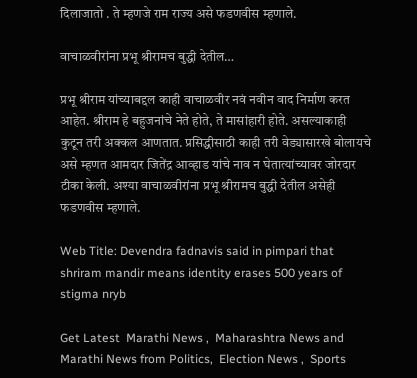दिलाजातो . ते म्हणजे राम राज्य असे फडणवीस म्हणाले.

वाचाळवीरांना प्रभू श्रीरामच बुद्धी देतील…

प्रभू श्रीराम यांच्याबद्दल काही वाचाळवीर नवं नवीन वाद निर्माण करत आहेत. श्रीराम हे बहुजनांचे नेते होते, ते मासांहारी होते. असल्याकाही कुटून तरी अक्कल आणतात. प्रसिद्धीसाठी काही तरी वेड्यासारखे बोलायचे असे म्हणत आमदार जितेंद्र आव्हाड यांचे नाव न घेतात्यांच्यावर जोरदार टीका केली. अश्या वाचाळवीरांना प्रभू श्रीरामच बुद्धी देतील असेही फडणवीस म्हणाले.

Web Title: Devendra fadnavis said in pimpari that shriram mandir means identity erases 500 years of stigma nryb

Get Latest  Marathi News ,  Maharashtra News and  Marathi News from Politics,  Election News ,  Sports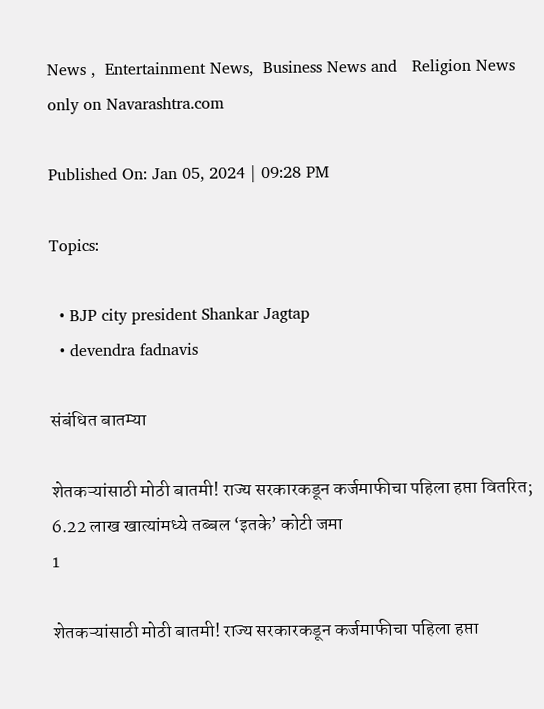News ,  Entertainment News,  Business News and   Religion News  only on Navarashtra.com

Published On: Jan 05, 2024 | 09:28 PM

Topics:

  • BJP city president Shankar Jagtap
  • devendra fadnavis

संबंधित बातम्या

शेतकऱ्यांसाठी मोठी बातमी! राज्य सरकारकडून कर्जमाफीचा पहिला हप्ता वितरित; 6.22 लाख खात्यांमध्ये तब्बल ‘इतके’ कोटी जमा
1

शेतकऱ्यांसाठी मोठी बातमी! राज्य सरकारकडून कर्जमाफीचा पहिला हप्ता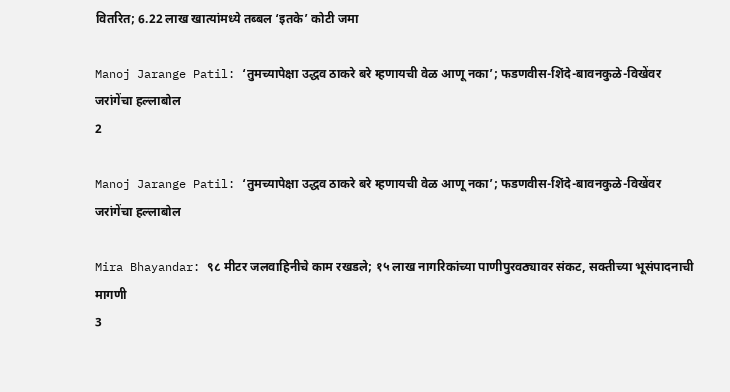वितरित; 6.22 लाख खात्यांमध्ये तब्बल ‘इतके’ कोटी जमा

Manoj Jarange Patil: ‘तुमच्यापेक्षा उद्धव ठाकरे बरे म्हणायची वेळ आणू नका’; फडणवीस-शिंदे-बावनकुळे-विखेंवर जरांगेंचा हल्लाबोल
2

Manoj Jarange Patil: ‘तुमच्यापेक्षा उद्धव ठाकरे बरे म्हणायची वेळ आणू नका’; फडणवीस-शिंदे-बावनकुळे-विखेंवर जरांगेंचा हल्लाबोल

Mira Bhayandar: ९८ मीटर जलवाहिनीचे काम रखडले; १५ लाख नागरिकांच्या पाणीपुरवठ्यावर संकट, सक्तीच्या भूसंपादनाची मागणी
3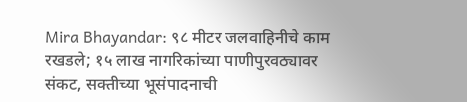Mira Bhayandar: ९८ मीटर जलवाहिनीचे काम रखडले; १५ लाख नागरिकांच्या पाणीपुरवठ्यावर संकट, सक्तीच्या भूसंपादनाची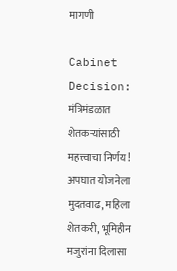मागणी

Cabinet Decision: मंत्रिमंडळात शेतकऱ्यांसाठी महत्त्वाचा निर्णय! अपघात योजनेला मुदतवाढ, महिला शेतकरी, भूमिहीन मजुरांना दिलासा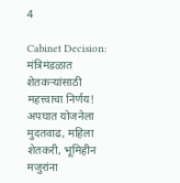4

Cabinet Decision: मंत्रिमंडळात शेतकऱ्यांसाठी महत्त्वाचा निर्णय! अपघात योजनेला मुदतवाढ, महिला शेतकरी, भूमिहीन मजुरांना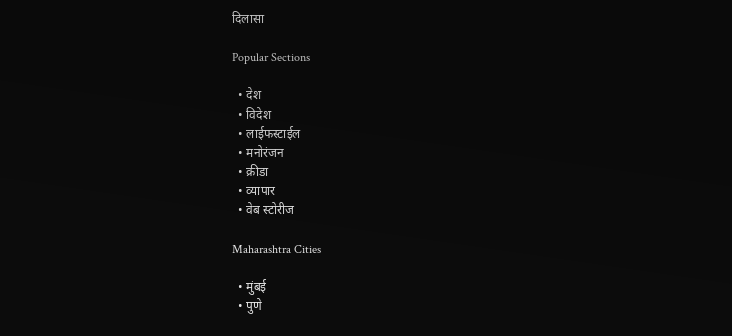दिलासा

Popular Sections

  • देश
  • विदेश
  • लाईफस्टाईल
  • मनोरंजन
  • क्रीडा
  • व्यापार
  • वेब स्टोरीज

Maharashtra Cities

  • मुंबई
  • पुणे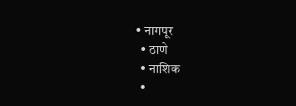• नागपूर
  • ठाणे
  • नाशिक
  •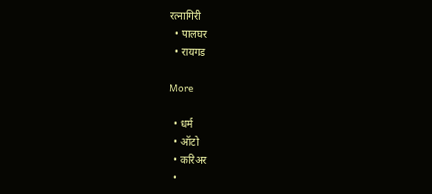रत्नागिरी
  • पालघर
  • रायगड

More

  • धर्म
  • ऑटो
  • करिअर
  •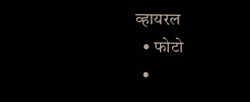व्हायरल
  • फोटो
  •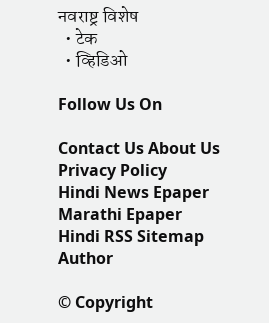नवराष्ट्र विशेष
  • टेक
  • व्हिडिओ

Follow Us On

Contact Us About Us Privacy Policy
Hindi News Epaper Marathi Epaper Hindi RSS Sitemap Author

© Copyright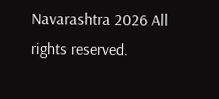Navarashtra 2026 All rights reserved.